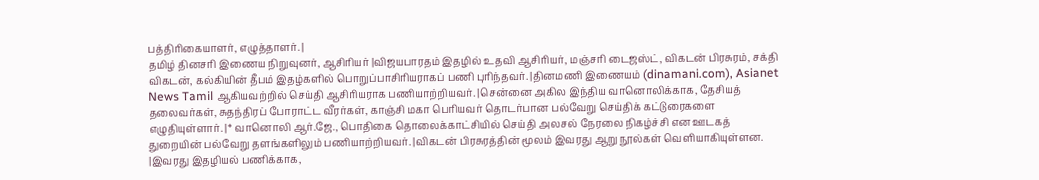பத்திரிகையாளர், எழுத்தாளர். |
தமிழ் தினசரி இணைய நிறுவுனர், ஆசிரியர் |விஜயபாரதம் இதழில் உதவி ஆசிரியர், மஞ்சரி டைஜஸ்ட், விகடன் பிரசுரம், சக்தி விகடன், கல்கியின் தீபம் இதழ்களில் பொறுப்பாசிரியராகப் பணி புரிந்தவர். |தினமணி இணையம் (dinamani.com), Asianet News Tamil ஆகியவற்றில் செய்தி ஆசிரியராக பணியாற்றியவர். |சென்னை அகில இந்திய வானொலிக்காக, தேசியத் தலைவர்கள், சுதந்திரப் போராட்ட வீரர்கள், காஞ்சி மகா பெரியவர் தொடர்பான பல்வேறு செய்திக் கட்டுரைகளை எழுதியுள்ளார். |* வானொலி ஆர்.ஜே., பொதிகை தொலைக்காட்சியில் செய்தி அலசல் நேரலை நிகழ்ச்சி என ஊடகத் துறையின் பல்வேறு தளங்களிலும் பணியாற்றியவர். |விகடன் பிரசுரத்தின் மூலம் இவரது ஆறு நூல்கள் வெளியாகியுள்ளன. |இவரது இதழியல் பணிக்காக,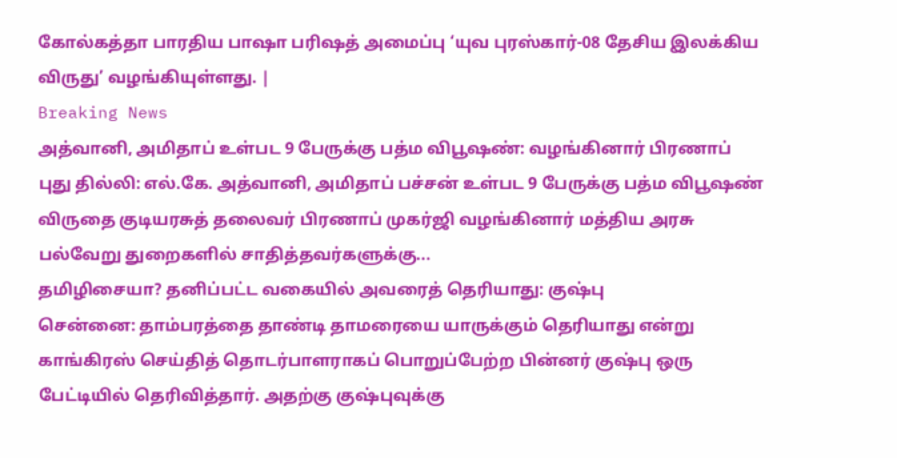கோல்கத்தா பாரதிய பாஷா பரிஷத் அமைப்பு ‘யுவ புரஸ்கார்-08 தேசிய இலக்கிய விருது’ வழங்கியுள்ளது. |
Breaking News
அத்வானி, அமிதாப் உள்பட 9 பேருக்கு பத்ம விபூஷண்: வழங்கினார் பிரணாப்
புது தில்லி: எல்.கே. அத்வானி, அமிதாப் பச்சன் உள்பட 9 பேருக்கு பத்ம விபூஷண் விருதை குடியரசுத் தலைவர் பிரணாப் முகர்ஜி வழங்கினார் மத்திய அரசு பல்வேறு துறைகளில் சாதித்தவர்களுக்கு...
தமிழிசையா? தனிப்பட்ட வகையில் அவரைத் தெரியாது: குஷ்பு
சென்னை: தாம்பரத்தை தாண்டி தாமரையை யாருக்கும் தெரியாது என்று காங்கிரஸ் செய்தித் தொடர்பாளராகப் பொறுப்பேற்ற பின்னர் குஷ்பு ஒரு பேட்டியில் தெரிவித்தார். அதற்கு குஷ்புவுக்கு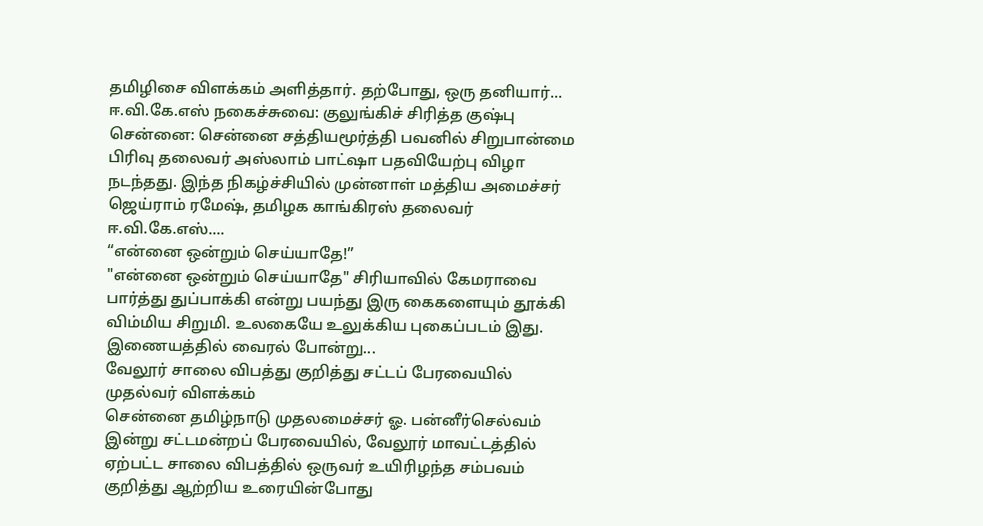தமிழிசை விளக்கம் அளித்தார். தற்போது, ஒரு தனியார்...
ஈ.வி.கே.எஸ் நகைச்சுவை: குலுங்கிச் சிரித்த குஷ்பு
சென்னை: சென்னை சத்தியமூர்த்தி பவனில் சிறுபான்மை பிரிவு தலைவர் அஸ்லாம் பாட்ஷா பதவியேற்பு விழா நடந்தது. இந்த நிகழ்ச்சியில் முன்னாள் மத்திய அமைச்சர் ஜெய்ராம் ரமேஷ், தமிழக காங்கிரஸ் தலைவர் ஈ.வி.கே.எஸ்....
“என்னை ஒன்றும் செய்யாதே!”
"என்னை ஒன்றும் செய்யாதே" சிரியாவில் கேமராவை பார்த்து துப்பாக்கி என்று பயந்து இரு கைகளையும் தூக்கி விம்மிய சிறுமி. உலகையே உலுக்கிய புகைப்படம் இது. இணையத்தில் வைரல் போன்று...
வேலூர் சாலை விபத்து குறித்து சட்டப் பேரவையில் முதல்வர் விளக்கம்
சென்னை தமிழ்நாடு முதலமைச்சர் ஓ. பன்னீர்செல்வம் இன்று சட்டமன்றப் பேரவையில், வேலூர் மாவட்டத்தில் ஏற்பட்ட சாலை விபத்தில் ஒருவர் உயிரிழந்த சம்பவம் குறித்து ஆற்றிய உரையின்போது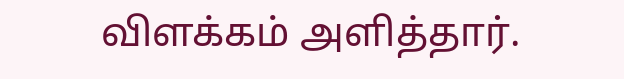விளக்கம் அளித்தார்.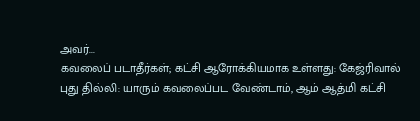அவர்...
கவலைப் படாதீர்கள்; கட்சி ஆரோக்கியமாக உள்ளது: கேஜ்ரிவால்
புது தில்லி: யாரும் கவலைப்பட வேண்டாம், ஆம் ஆத்மி கட்சி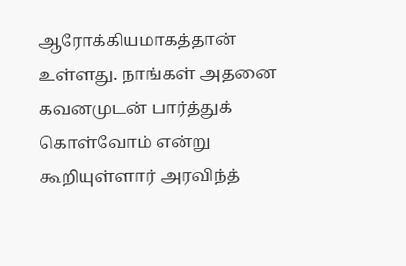ஆரோக்கியமாகத்தான் உள்ளது. நாங்கள் அதனை கவனமுடன் பார்த்துக் கொள்வோம் என்று கூறியுள்ளார் அரவிந்த்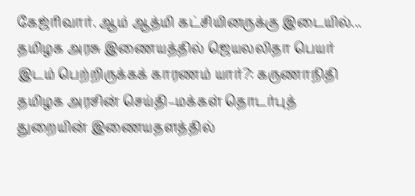கேஜ்ரிவார். ஆம் ஆத்மி கட்சியினருக்கு இடையில்...
தமிழக அரசு இணையத்தில் ஜெயலலிதா பெயர் இடம் பெற்றிருக்கக் காரணம் யார்?: கருணாநிதி
தமிழக அரசின் செய்தி–மக்கள் தொடர்புத் துறையின் இணையதளத்தில்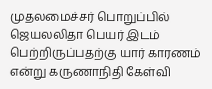முதலமைச்சர் பொறுப்பில் ஜெயலலிதா பெயர் இடம் பெற்றிருப்பதற்கு யார் காரணம் என்று கருணாநிதி கேள்வி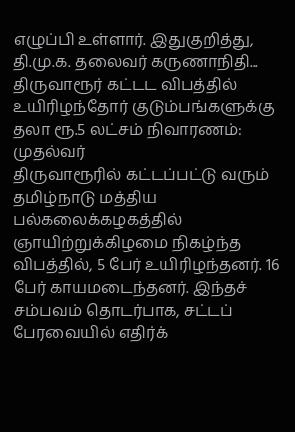எழுப்பி உள்ளார். இதுகுறித்து, தி.மு.க. தலைவர் கருணாநிதி...
திருவாரூர் கட்டட விபத்தில் உயிரிழந்தோர் குடும்பங்களுக்கு தலா ரூ.5 லட்சம் நிவாரணம்: முதல்வர்
திருவாரூரில் கட்டப்பட்டு வரும் தமிழ்நாடு மத்திய பல்கலைக்கழகத்தில் ஞாயிற்றுக்கிழமை நிகழ்ந்த விபத்தில், 5 பேர் உயிரிழந்தனர். 16 பேர் காயமடைந்தனர். இந்தச் சம்பவம் தொடர்பாக, சட்டப் பேரவையில் எதிர்க்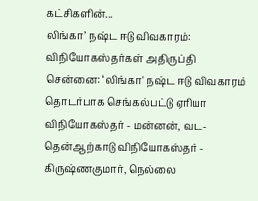கட்சிகளின்...
லிங்கா’ நஷ்ட ஈடு விவகாரம்: விநியோகஸ்தர்கள் அதிருப்தி
சென்னை: ‘லிங்கா' நஷ்ட ஈடு விவகாரம் தொடர்பாக செங்கல்பட்டு ஏரியா விநியோகஸ்தர் - மன்னன், வட-தென்ஆற்காடு விநியோகஸ்தர் - கிருஷ்ணகுமார், நெல்லை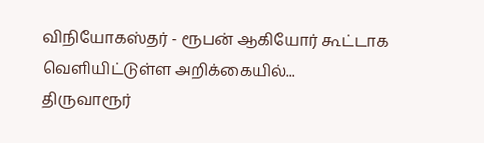விநியோகஸ்தர் - ரூபன் ஆகியோர் கூட்டாக வெளியிட்டுள்ள அறிக்கையில்...
திருவாரூர்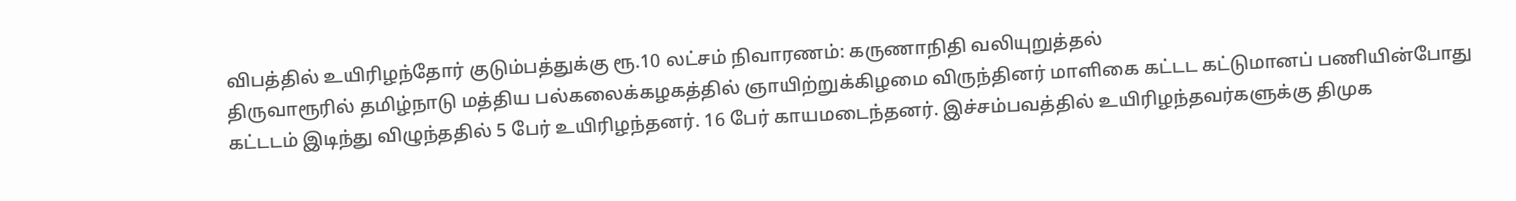விபத்தில் உயிரிழந்தோர் குடும்பத்துக்கு ரூ.10 லட்சம் நிவாரணம்: கருணாநிதி வலியுறுத்தல்
திருவாரூரில் தமிழ்நாடு மத்திய பல்கலைக்கழகத்தில் ஞாயிற்றுக்கிழமை விருந்தினர் மாளிகை கட்டட கட்டுமானப் பணியின்போது கட்டடம் இடிந்து விழுந்ததில் 5 பேர் உயிரிழந்தனர். 16 பேர் காயமடைந்தனர். இச்சம்பவத்தில் உயிரிழந்தவர்களுக்கு திமுக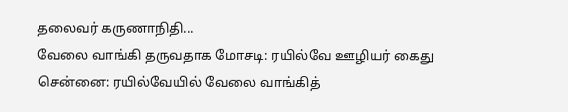தலைவர் கருணாநிதி...
வேலை வாங்கி தருவதாக மோசடி: ரயில்வே ஊழியர் கைது
சென்னை: ரயில்வேயில் வேலை வாங்கித்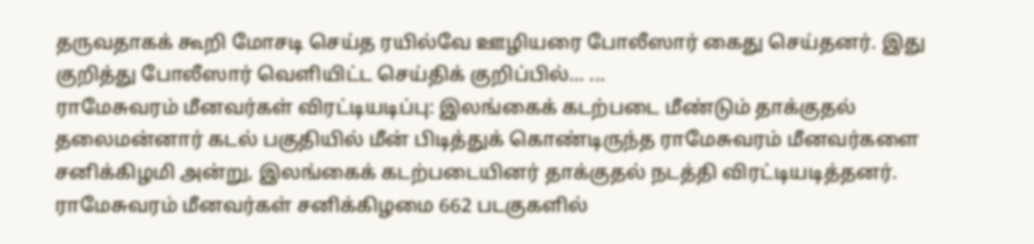தருவதாகக் கூறி மோசடி செய்த ரயில்வே ஊழியரை போலீஸார் கைது செய்தனர். இது குறித்து போலீஸார் வெளியிட்ட செய்திக் குறிப்பில்... ...
ராமேசுவரம் மீனவர்கள் விரட்டியடிப்பு: இலங்கைக் கடற்படை மீண்டும் தாக்குதல்
தலைமன்னார் கடல் பகுதியில் மீன் பிடித்துக் கொண்டிருந்த ராமேசுவரம் மீனவர்களை சனிக்கிழமி அன்று, இலங்கைக் கடற்படையினர் தாக்குதல் நடத்தி விரட்டியடித்தனர். ராமேசுவரம் மீனவர்கள் சனிக்கிழமை 662 படகுகளில்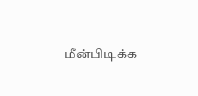மீன்பிடிக்க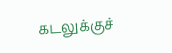கடலுக்குச்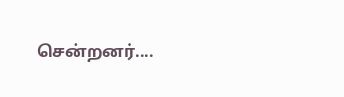சென்றனர்....